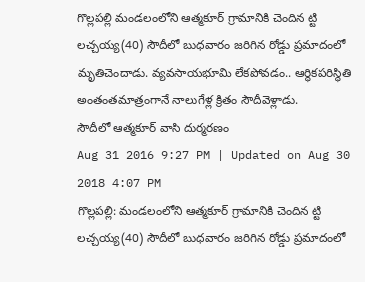గొల్లపల్లి మండలంలోని ఆత్మకూర్ గ్రామానికి చెందిన ట్టి లచ్చయ్య(40) సౌదీలో బుధవారం జరిగిన రోడ్డు ప్రమాదంలో మృతిచెందాడు. వ్యవసాయభూమి లేకపోవడం.. ఆర్థికపరిస్థితి అంతంతమాత్రంగానే నాలుగేళ్ల క్రితం సౌదీవెళ్లాడు.
సౌదీలో ఆత్మకూర్ వాసి దుర్మరణం
Aug 31 2016 9:27 PM | Updated on Aug 30 2018 4:07 PM
గొల్లపల్లి: మండలంలోని ఆత్మకూర్ గ్రామానికి చెందిన ట్టి లచ్చయ్య(40) సౌదీలో బుధవారం జరిగిన రోడ్డు ప్రమాదంలో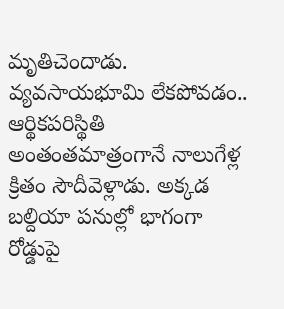మృతిచెందాడు. వ్యవసాయభూమి లేకపోవడం.. ఆర్థికపరిస్థితి అంతంతమాత్రంగానే నాలుగేళ్ల క్రితం సౌదీవెళ్లాడు. అక్కడ బల్దియా పనుల్లో భాగంగా రోడ్డుపై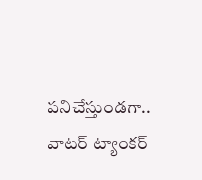పనిచేస్తుండగా.. వాటర్ ట్యాంకర్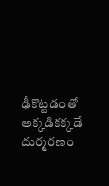ఢీకొట్టడంతో అక్కడికక్కడే దుర్మరణం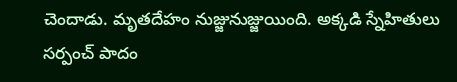చెందాడు. మృతదేహం నుజ్జునుజ్జుయింది. అక్కడి స్నేహితులు సర్పంచ్ పాదం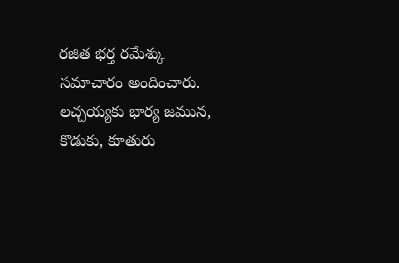రజిత భర్త రమేశ్కు సమాచారం అందించారు. లచ్చయ్యకు భార్య జమున, కొడుకు, కూతురు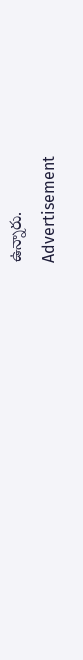ఉన్నారు.
Advertisement